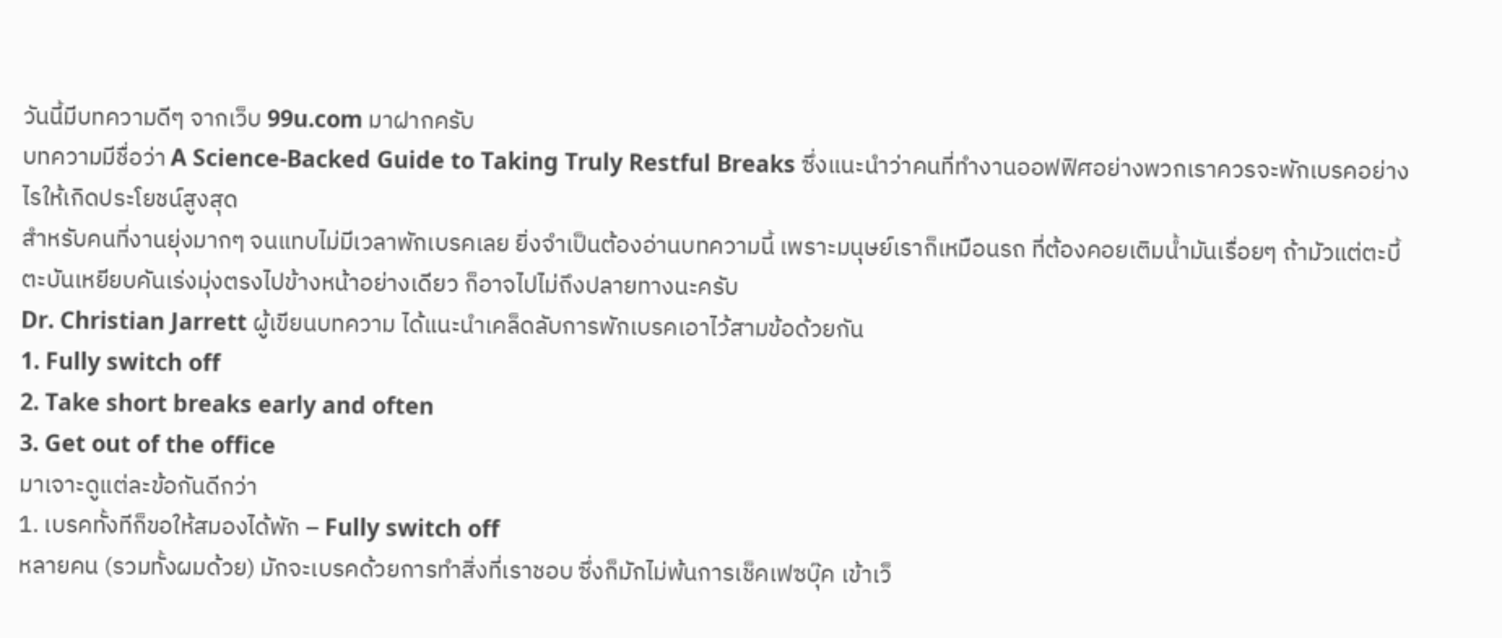วันนี้มีบทความดีๆ จากเว็บ 99u.com มาฝากครับ
บทความมีชื่อว่า A Science-Backed Guide to Taking Truly Restful Breaks ซึ่งแนะนำว่าคนที่ทำงานออฟฟิศอย่างพวกเราควรจะพักเบรคอย่างไรให้เกิดประโยชน์สูงสุด
สำหรับคนที่งานยุ่งมากๆ จนแทบไม่มีเวลาพักเบรคเลย ยิ่งจำเป็นต้องอ่านบทความนี้ เพราะมนุษย์เราก็เหมือนรถ ที่ต้องคอยเติมน้ำมันเรื่อยๆ ถ้ามัวแต่ตะบี้ตะบันเหยียบคันเร่งมุ่งตรงไปข้างหน้าอย่างเดียว ก็อาจไปไม่ถึงปลายทางนะครับ
Dr. Christian Jarrett ผู้เขียนบทความ ได้แนะนำเคล็ดลับการพักเบรคเอาไว้สามข้อด้วยกัน
1. Fully switch off
2. Take short breaks early and often
3. Get out of the office
มาเจาะดูแต่ละข้อกันดีกว่า
1. เบรคทั้งทีก็ขอให้สมองได้พัก – Fully switch off
หลายคน (รวมทั้งผมด้วย) มักจะเบรคด้วยการทำสิ่งที่เราชอบ ซึ่งก็มักไม่พ้นการเช็คเฟซบุ๊ค เข้าเว็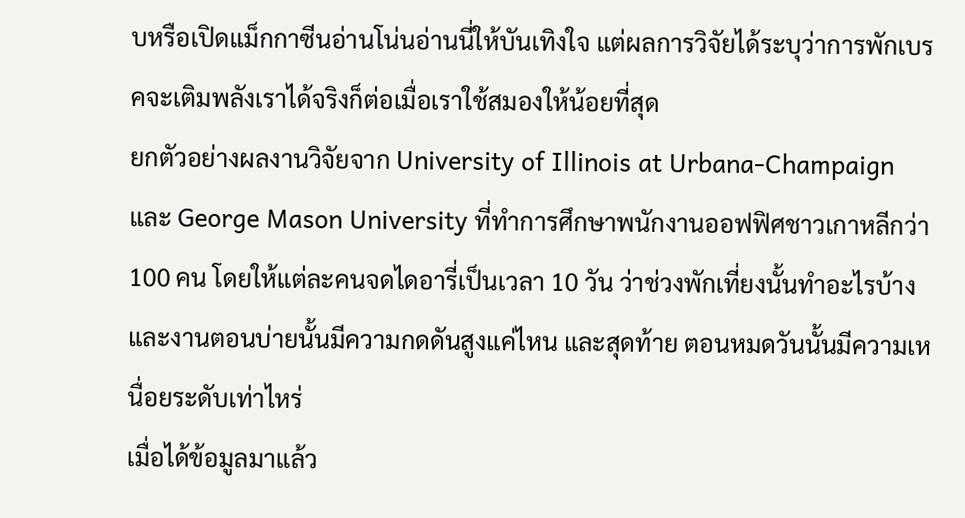บหรือเปิดแม็กกาซีนอ่านโน่นอ่านนี่ให้บันเทิงใจ แต่ผลการวิจัยได้ระบุว่าการพักเบรคจะเติมพลังเราได้จริงก็ต่อเมื่อเราใช้สมองให้น้อยที่สุด
ยกตัวอย่างผลงานวิจัยจาก University of Illinois at Urbana-Champaign และ George Mason University ที่ทำการศึกษาพนักงานออฟฟิศชาวเกาหลีกว่า 100 คน โดยให้แต่ละคนจดไดอารี่เป็นเวลา 10 วัน ว่าช่วงพักเที่ยงนั้นทำอะไรบ้าง และงานตอนบ่ายนั้นมีความกดดันสูงแค่ไหน และสุดท้าย ตอนหมดวันนั้นมีความเหนื่อยระดับเท่าไหร่
เมื่อได้ข้อมูลมาแล้ว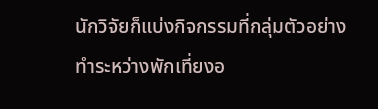นักวิจัยก็แบ่งกิจกรรมที่กลุ่มตัวอย่างทำระหว่างพักเที่ยงอ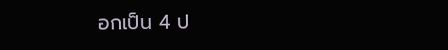อกเป็น 4 ป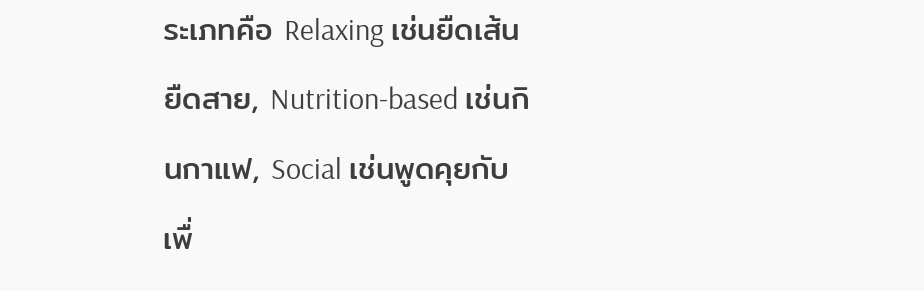ระเภทคือ Relaxing เช่นยืดเส้นยืดสาย, Nutrition-based เช่นกินกาแฟ, Social เช่นพูดคุยกับเพื่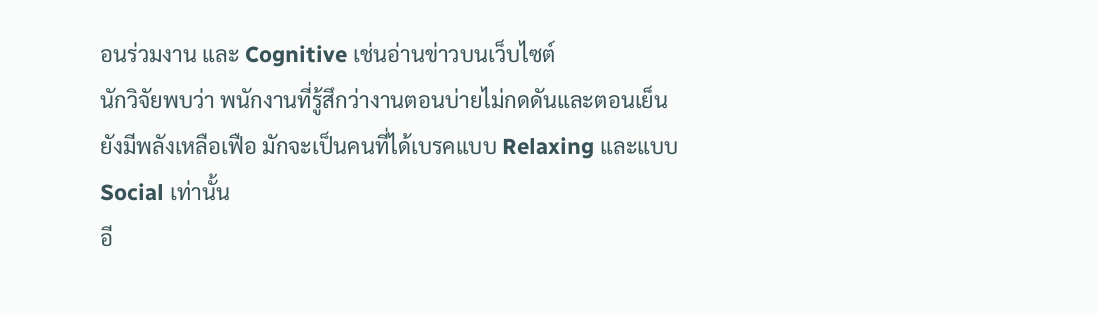อนร่วมงาน และ Cognitive เช่นอ่านข่าวบนเว็บไซต์
นักวิจัยพบว่า พนักงานที่รู้สึกว่างานตอนบ่ายไม่กดดันและตอนเย็นยังมีพลังเหลือเฟือ มักจะเป็นคนที่ได้เบรคแบบ Relaxing และแบบ Social เท่านั้น
อี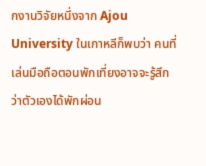กงานวิจัยหนึ่งจาก Ajou University ในเกาหลีก็พบว่า คนที่เล่นมือถือตอนพักเที่ยงอาจจะรู้สึกว่าตัวเองได้พักผ่อน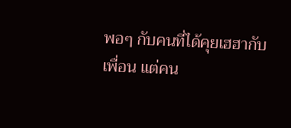พอๆ กับคนที่ได้คุยเฮฮากับเพื่อน แต่คน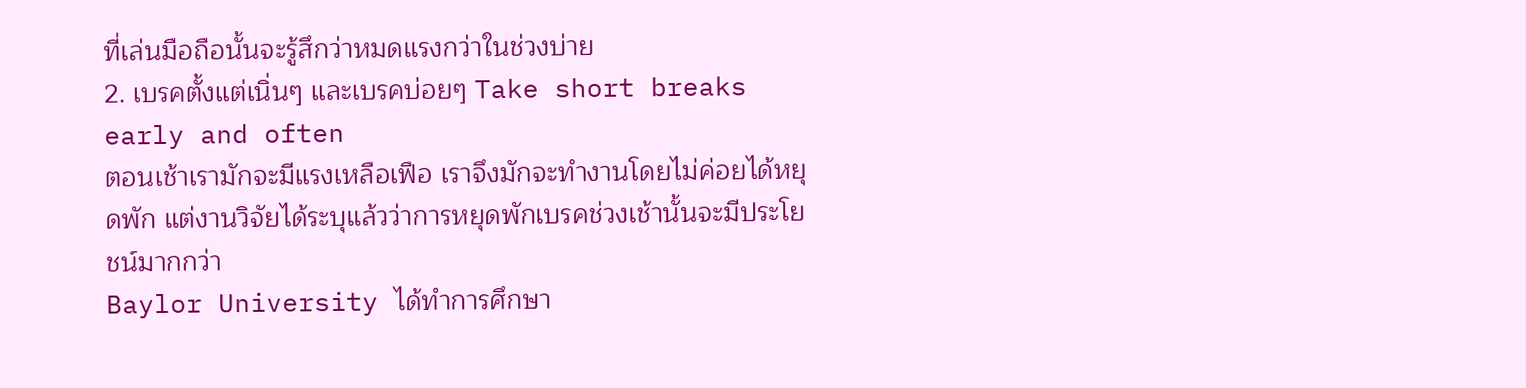ที่เล่นมือถือนั้นจะรู้สึกว่าหมดแรงกว่าในช่วงบ่าย
2. เบรคตั้งแต่เนิ่นๆ และเบรคบ่อยๆ Take short breaks early and often
ตอนเช้าเรามักจะมีแรงเหลือเฟือ เราจึงมักจะทำงานโดยไม่ค่อยได้หยุดพัก แต่งานวิจัยได้ระบุแล้วว่าการหยุดพักเบรคช่วงเช้านั้นจะมีประโยชน์มากกว่า
Baylor University ได้ทำการศึกษา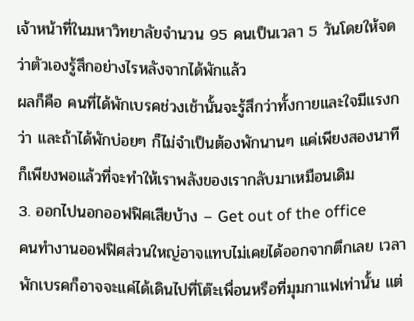เจ้าหน้าที่ในมหาวิทยาลัยจำนวน 95 คนเป็นเวลา 5 วันโดยให้จดว่าตัวเองรู้สึกอย่างไรหลังจากได้พักแล้ว
ผลก็คือ คนที่ได้พักเบรคช่วงเช้านั้นจะรู้สึกว่าทั้งกายและใจมีแรงกว่า และถ้าได้พักบ่อยๆ ก็ไม่จำเป็นต้องพักนานๆ แค่เพียงสองนาทีก็เพียงพอแล้วที่จะทำให้เราพลังของเรากลับมาเหมือนเดิม
3. ออกไปนอกออฟฟิศเสียบ้าง – Get out of the office
คนทำงานออฟฟิศส่วนใหญ่อาจแทบไม่เคยได้ออกจากตึกเลย เวลาพักเบรคก็อาจจะแค่ได้เดินไปที่โต๊ะเพื่อนหรือที่มุมกาแฟเท่านั้น แต่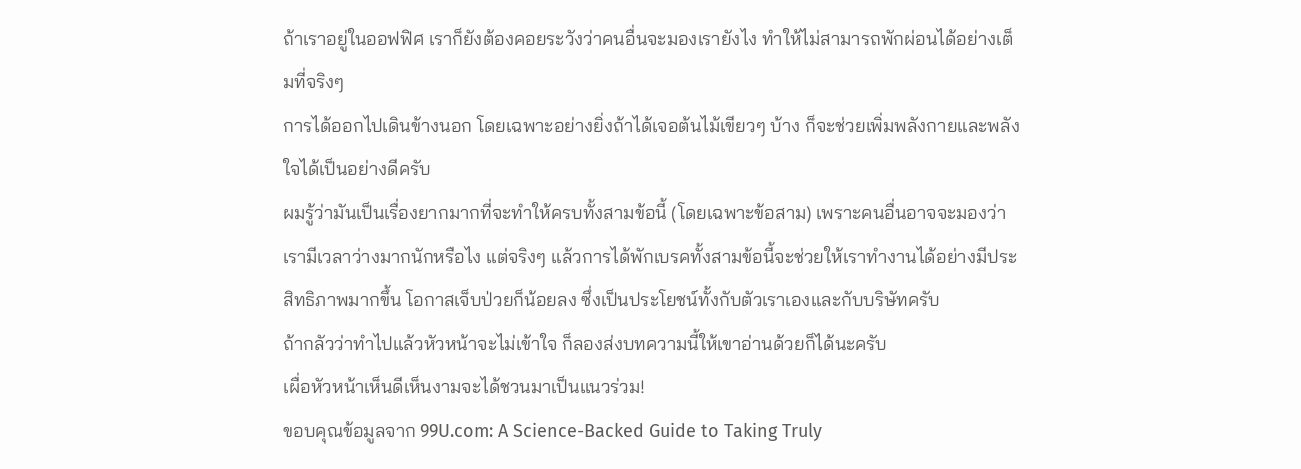ถ้าเราอยู่ในออฟฟิศ เราก็ยังต้องคอยระวังว่าคนอื่นจะมองเรายังไง ทำให้ไม่สามารถพักผ่อนได้อย่างเต็มที่จริงๆ
การได้ออกไปเดินข้างนอก โดยเฉพาะอย่างยิ่งถ้าได้เจอต้นไม้เขียวๆ บ้าง ก็จะช่วยเพิ่มพลังกายและพลังใจได้เป็นอย่างดีครับ
ผมรู้ว่ามันเป็นเรื่องยากมากที่จะทำให้ครบทั้งสามข้อนี้ (โดยเฉพาะข้อสาม) เพราะคนอื่นอาจจะมองว่าเรามีเวลาว่างมากนักหรือไง แต่จริงๆ แล้วการได้พักเบรคทั้งสามข้อนี้จะช่วยให้เราทำงานได้อย่างมีประสิทธิภาพมากขึ้น โอกาสเจ็บป่วยก็น้อยลง ซึ่งเป็นประโยชน์ทั้งกับตัวเราเองและกับบริษัทครับ
ถ้ากลัวว่าทำไปแล้วหัวหน้าจะไม่เข้าใจ ก็ลองส่งบทความนี้ให้เขาอ่านด้วยก็ได้นะครับ
เผื่อหัวหน้าเห็นดีเห็นงามจะได้ชวนมาเป็นแนวร่วม!
ขอบคุณข้อมูลจาก 99U.com: A Science-Backed Guide to Taking Truly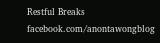Restful Breaks
facebook.com/anontawongblog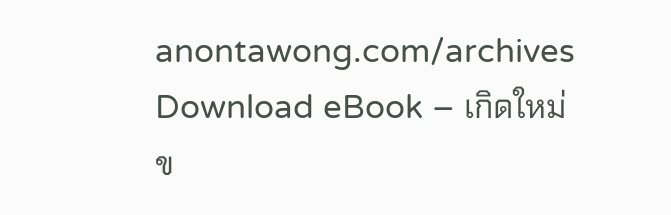anontawong.com/archives
Download eBook – เกิดใหม่
ข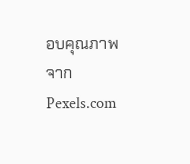อบคุณภาพจาก Pexels.com